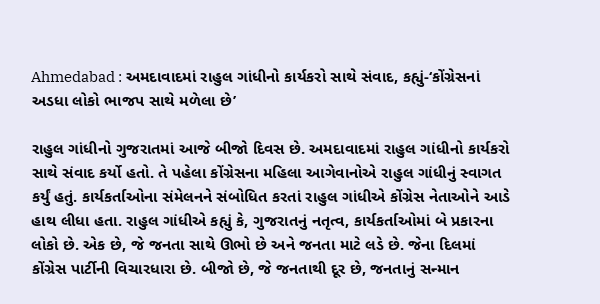Ahmedabad : અમદાવાદમાં રાહુલ ગાંધીનો કાર્યકરો સાથે સંવાદ, કહ્યું-‘કોંગ્રેસનાં અડધા લોકો ભાજપ સાથે મળેલા છે’

રાહુલ ગાંધીનો ગુજરાતમાં આજે બીજો દિવસ છે. અમદાવાદમાં રાહુલ ગાંધીનો કાર્યકરો સાથે સંવાદ કર્યો હતો. તે પહેલા કોંગ્રેસના મહિલા આગેવાનોએ રાહુલ ગાંધીનું સ્વાગત કર્યું હતું. કાર્યકર્તાઓના સંમેલનને સંબોધિત કરતાં રાહુલ ગાંધીએ કોંગ્રેસ નેતાઓને આડે હાથ લીધા હતા. રાહુલ ગાંધીએ કહ્યું કે, ગુજરાતનું નતૃત્વ, કાર્યકર્તાઓમાં બે પ્રકારના લોકો છે. એક છે, જે જનતા સાથે ઊભો છે અને જનતા માટે લડે છે. જેના દિલમાં કોંગ્રેસ પાર્ટીની વિચારધારા છે. બીજો છે, જે જનતાથી દૂર છે, જનતાનું સન્માન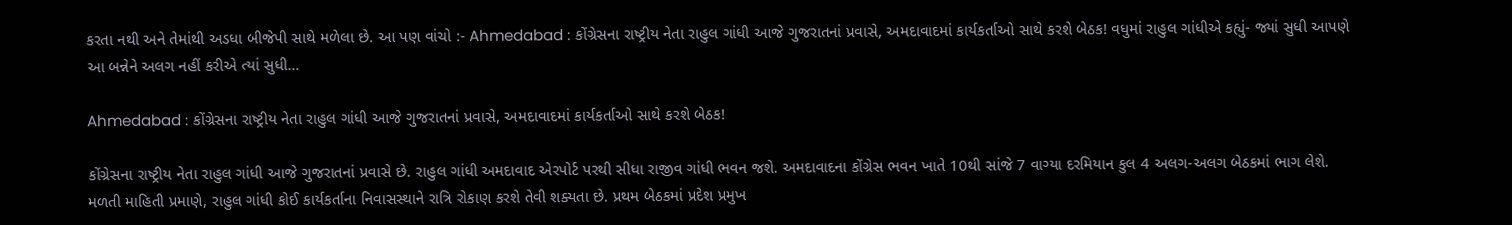કરતા નથી અને તેમાંથી અડધા બીજેપી સાથે મળેલા છે. આ પણ વાંચો :- Ahmedabad : કોંગ્રેસના રાષ્ટ્રીય નેતા રાહુલ ગાંધી આજે ગુજરાતનાં પ્રવાસે, અમદાવાદમાં કાર્યકર્તાઓ સાથે કરશે બેઠક! વધુમાં રાહુલ ગાંધીએ કહ્યું- જ્યાં સુધી આપણે આ બન્નેને અલગ નહીં કરીએ ત્યાં સુધી…

Ahmedabad : કોંગ્રેસના રાષ્ટ્રીય નેતા રાહુલ ગાંધી આજે ગુજરાતનાં પ્રવાસે, અમદાવાદમાં કાર્યકર્તાઓ સાથે કરશે બેઠક!

કોંગ્રેસના રાષ્ટ્રીય નેતા રાહુલ ગાંધી આજે ગુજરાતનાં પ્રવાસે છે. રાહુલ ગાંધી અમદાવાદ એરપોર્ટ પરથી સીધા રાજીવ ગાંધી ભવન જશે. અમદાવાદના કોંગ્રેસ ભવન ખાતે 10થી સાંજે 7 વાગ્યા દરમિયાન કુલ 4 અલગ-અલગ બેઠકમાં ભાગ લેશે. મળતી માહિતી પ્રમાણે, રાહુલ ગાંધી કોઈ કાર્યકર્તાના નિવાસસ્થાને રાત્રિ રોકાણ કરશે તેવી શક્યતા છે. પ્રથમ બેઠકમાં પ્રદેશ પ્રમુખ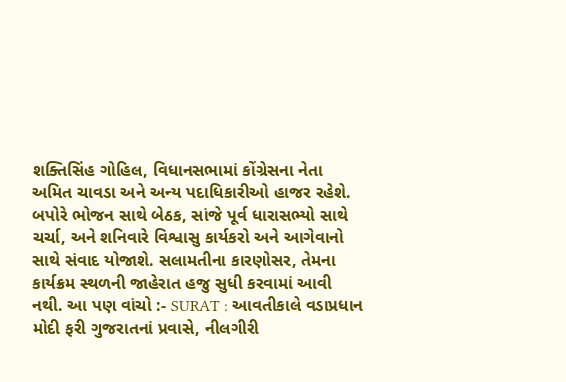શક્તિસિંહ ગોહિલ, વિધાનસભામાં કોંગ્રેસના નેતા અમિત ચાવડા અને અન્ય પદાધિકારીઓ હાજર રહેશે. બપોરે ભોજન સાથે બેઠક, સાંજે પૂર્વ ધારાસભ્યો સાથે ચર્ચા, અને શનિવારે વિશ્વાસુ કાર્યકરો અને આગેવાનો સાથે સંવાદ યોજાશે. સલામતીના કારણોસર, તેમના કાર્યક્રમ સ્થળની જાહેરાત હજુ સુધી કરવામાં આવી નથી. આ પણ વાંચો :- SURAT : આવતીકાલે વડાપ્રધાન મોદી ફરી ગુજરાતનાં પ્રવાસે, નીલગીરી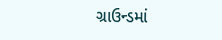ગ્રાઉન્ડમાં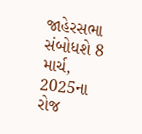જાહેરસભા સંબોધશે 8 માર્ચ, 2025ના રોજ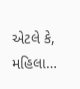એટલે કે, મહિલા…